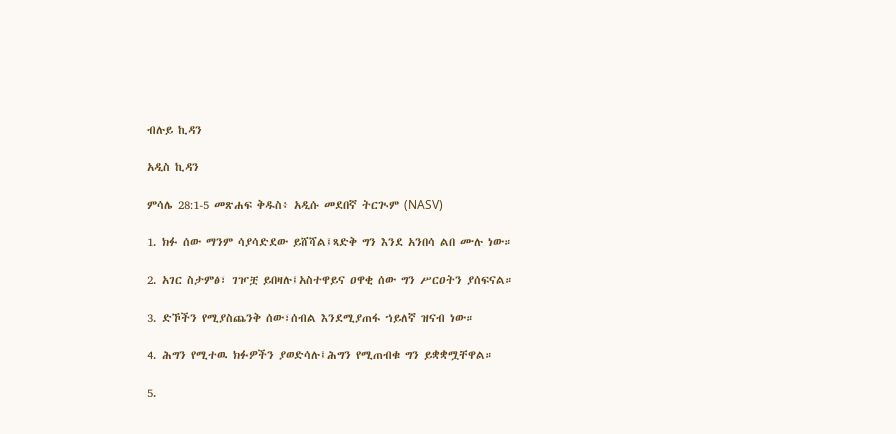ብሉይ ኪዳን

አዲስ ኪዳን

ምሳሌ 28:1-5 መጽሐፍ ቅዱስ፥ አዲሱ መደበኛ ትርጒም (NASV)

1. ክፉ ሰው ማንም ሳያሳድደው ይሸሻል፤ጻድቅ ግን እንደ አንበሳ ልበ ሙሉ ነው።

2. አገር ስታምፅ፣ ገዦቿ ይበዛሉ፤አስተዋይና ዐዋቂ ሰው ግን ሥርዐትን ያሰፍናል።

3. ድኾችን የሚያስጨንቅ ሰው፣ሰብል እንደሚያጠፋ ኀይለኛ ዝናብ ነው።

4. ሕግን የሚተዉ ክፉዎችን ያወድሳሉ፤ሕግን የሚጠብቁ ግን ይቋቋሟቸዋል።

5.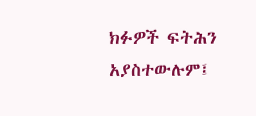ክፉዎች ፍትሕን አያስተውሉም፤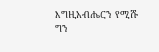እግዚአብሔርን የሚሹ ግን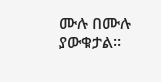ሙሉ በሙሉ ያውቁታል።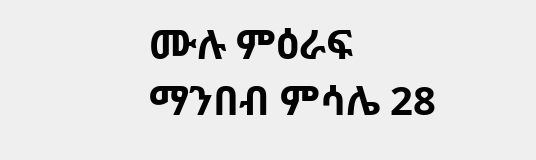ሙሉ ምዕራፍ ማንበብ ምሳሌ 28